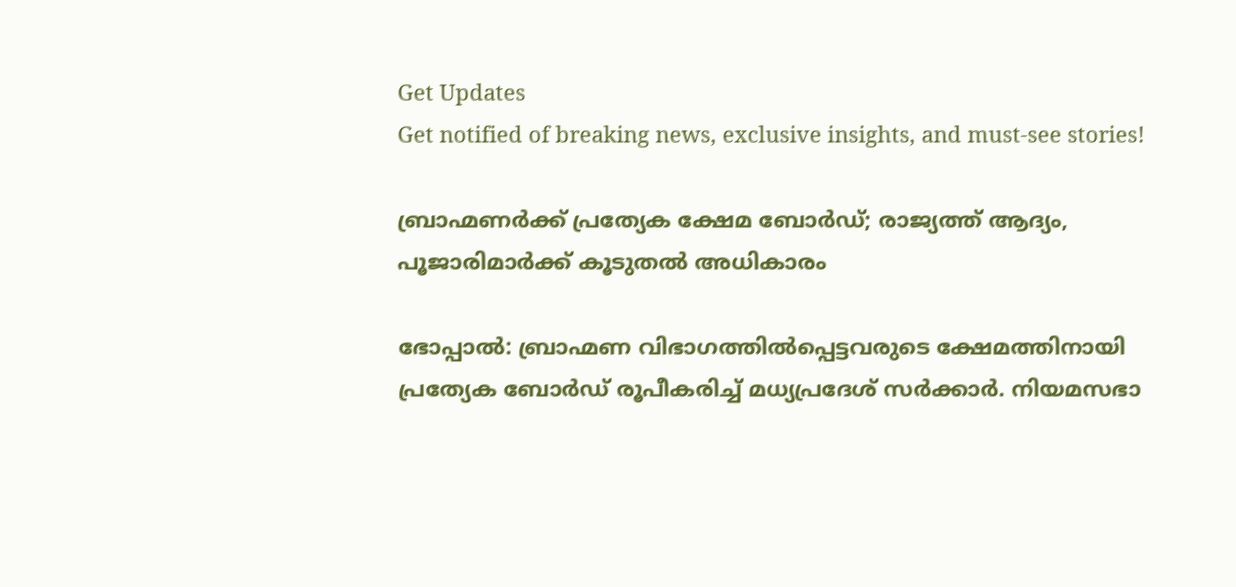Get Updates
Get notified of breaking news, exclusive insights, and must-see stories!

ബ്രാഹ്മണര്‍ക്ക് പ്രത്യേക ക്ഷേമ ബോര്‍ഡ്; രാജ്യത്ത് ആദ്യം, പൂജാരിമാര്‍ക്ക് കൂടുതല്‍ അധികാരം

ഭോപ്പാല്‍: ബ്രാഹ്മണ വിഭാഗത്തില്‍പ്പെട്ടവരുടെ ക്ഷേമത്തിനായി പ്രത്യേക ബോര്‍ഡ് രൂപീകരിച്ച് മധ്യപ്രദേശ് സര്‍ക്കാര്‍. നിയമസഭാ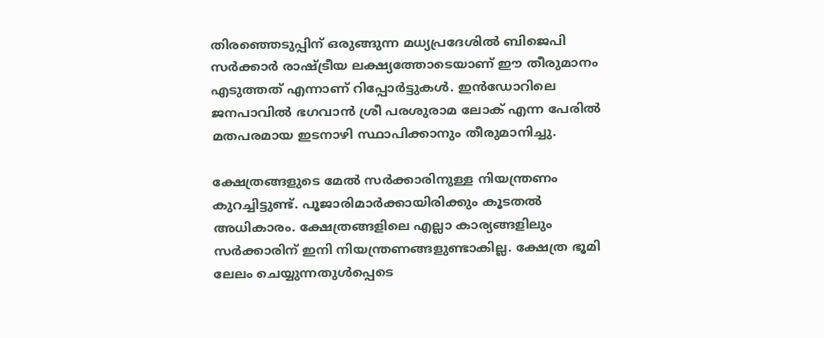തിരഞ്ഞെടുപ്പിന് ഒരുങ്ങുന്ന മധ്യപ്രദേശില്‍ ബിജെപി സര്‍ക്കാര്‍ രാഷ്ട്രീയ ലക്ഷ്യത്തോടെയാണ് ഈ തീരുമാനം എടുത്തത് എന്നാണ് റിപ്പോര്‍ട്ടുകള്‍. ഇന്‍ഡോറിലെ ജനപാവില്‍ ഭഗവാന്‍ ശ്രീ പരശുരാമ ലോക് എന്ന പേരില്‍ മതപരമായ ഇടനാഴി സ്ഥാപിക്കാനും തീരുമാനിച്ചു.

ക്ഷേത്രങ്ങളുടെ മേല്‍ സര്‍ക്കാരിനുള്ള നിയന്ത്രണം കുറച്ചിട്ടുണ്ട്. പൂജാരിമാര്‍ക്കായിരിക്കും കൂടതല്‍ അധികാരം. ക്ഷേത്രങ്ങളിലെ എല്ലാ കാര്യങ്ങളിലും സര്‍ക്കാരിന് ഇനി നിയന്ത്രണങ്ങളുണ്ടാകില്ല. ക്ഷേത്ര ഭൂമി ലേലം ചെയ്യുന്നതുള്‍പ്പെടെ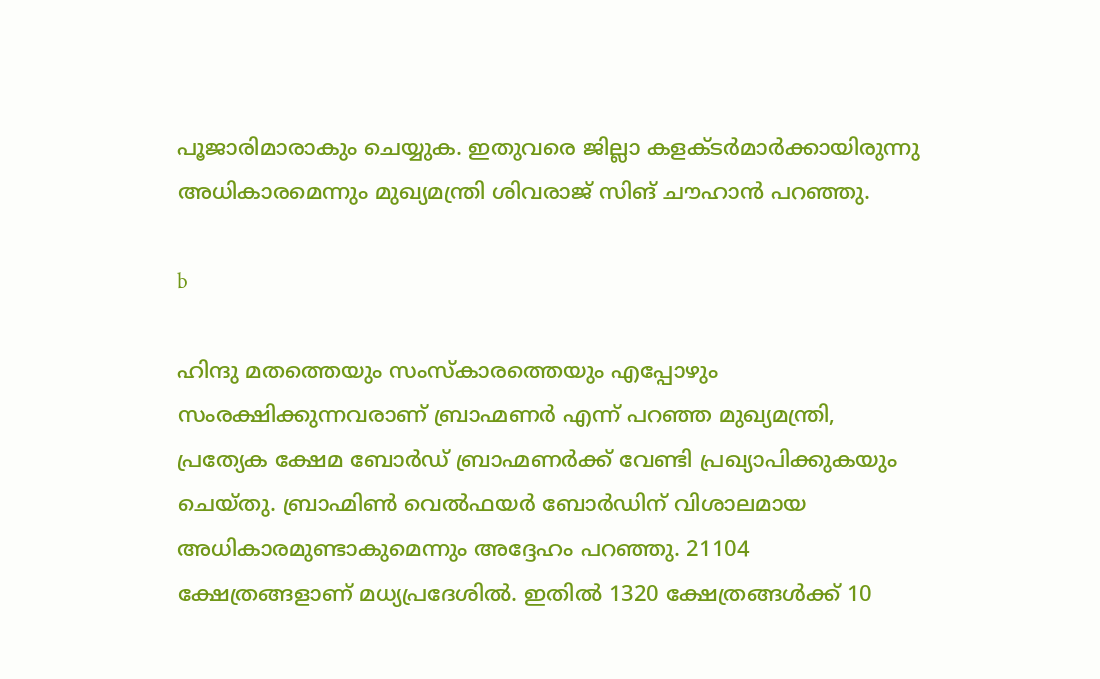പൂജാരിമാരാകും ചെയ്യുക. ഇതുവരെ ജില്ലാ കളക്ടര്‍മാര്‍ക്കായിരുന്നു അധികാരമെന്നും മുഖ്യമന്ത്രി ശിവരാജ് സിങ് ചൗഹാന്‍ പറഞ്ഞു.

b

ഹിന്ദു മതത്തെയും സംസ്‌കാരത്തെയും എപ്പോഴും സംരക്ഷിക്കുന്നവരാണ് ബ്രാഹ്മണര്‍ എന്ന് പറഞ്ഞ മുഖ്യമന്ത്രി, പ്രത്യേക ക്ഷേമ ബോര്‍ഡ് ബ്രാഹ്മണര്‍ക്ക് വേണ്ടി പ്രഖ്യാപിക്കുകയും ചെയ്തു. ബ്രാഹ്മിണ്‍ വെല്‍ഫയര്‍ ബോര്‍ഡിന് വിശാലമായ അധികാരമുണ്ടാകുമെന്നും അദ്ദേഹം പറഞ്ഞു. 21104 ക്ഷേത്രങ്ങളാണ് മധ്യപ്രദേശില്‍. ഇതില്‍ 1320 ക്ഷേത്രങ്ങള്‍ക്ക് 10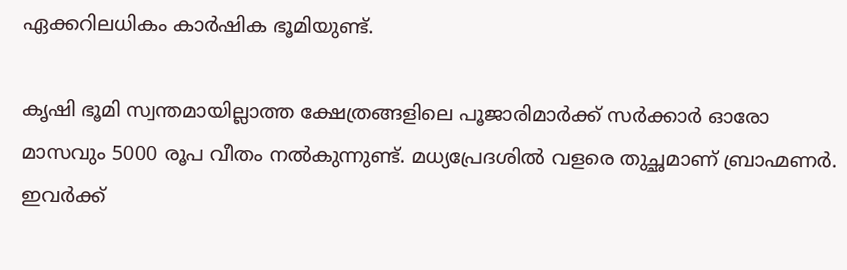ഏക്കറിലധികം കാര്‍ഷിക ഭൂമിയുണ്ട്.

കൃഷി ഭൂമി സ്വന്തമായില്ലാത്ത ക്ഷേത്രങ്ങളിലെ പൂജാരിമാര്‍ക്ക് സര്‍ക്കാര്‍ ഓരോ മാസവും 5000 രൂപ വീതം നല്‍കുന്നുണ്ട്. മധ്യപ്രേദശില്‍ വളരെ തുച്ഛമാണ് ബ്രാഹ്മണര്‍. ഇവര്‍ക്ക്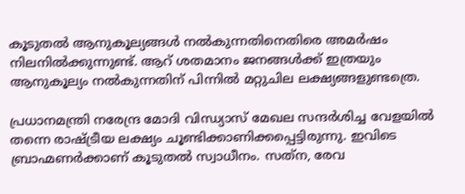കൂടുതല്‍ ആനുകൂല്യങ്ങള്‍ നല്‍കുന്നതിനെതിരെ അമര്‍ഷം നിലനില്‍ക്കുന്നുണ്ട്. ആറ് ശതമാനം ജനങ്ങള്‍ക്ക് ഇത്രയും ആനുകൂല്യം നല്‍കുന്നതിന് പിന്നില്‍ മറ്റുചില ലക്ഷ്യങ്ങളുണ്ടത്രെ.

പ്രധാനമന്ത്രി നരേന്ദ്ര മോദി വിന്ധ്യാസ് മേഖല സന്ദര്‍ശിച്ച വേളയില്‍ തന്നെ രാഷ്ട്രീയ ലക്ഷ്യം ചൂണ്ടിക്കാണിക്കപ്പെട്ടിരുന്നു. ഇവിടെ ബ്രാഹ്മണര്‍ക്കാണ് കൂടുതല്‍ സ്വാധീനം. സത്‌ന, രേവ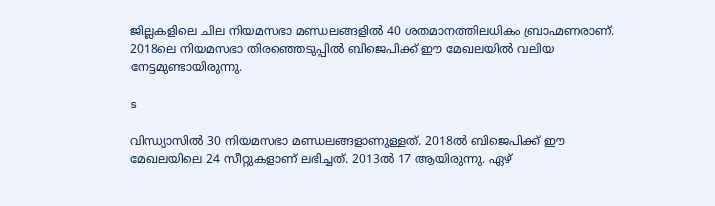ജില്ലകളിലെ ചില നിയമസഭാ മണ്ഡലങ്ങളില്‍ 40 ശതമാനത്തിലധികം ബ്രാഹ്മണരാണ്. 2018ലെ നിയമസഭാ തിരഞ്ഞെടുപ്പില്‍ ബിജെപിക്ക് ഈ മേഖലയില്‍ വലിയ നേട്ടമുണ്ടായിരുന്നു.

s

വിന്ധ്യാസില്‍ 30 നിയമസഭാ മണ്ഡലങ്ങളാണുള്ളത്. 2018ല്‍ ബിജെപിക്ക് ഈ മേഖലയിലെ 24 സീറ്റുകളാണ് ലഭിച്ചത്. 2013ല്‍ 17 ആയിരുന്നു. ഏഴ്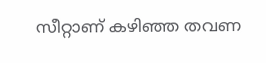സീറ്റാണ് കഴിഞ്ഞ തവണ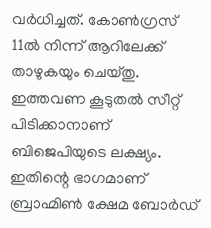വര്‍ധിച്ചത്. കോണ്‍ഗ്രസ് 11ല്‍ നിന്ന് ആറിലേക്ക് താഴുകയും ചെയ്തു. ഇത്തവണ കൂടുതല്‍ സീറ്റ് പിടിക്കാനാണ് ബിജെപിയുടെ ലക്ഷ്യം. ഇതിന്റെ ഭാഗമാണ് ബ്രാഹ്മിണ്‍ ക്ഷേമ ബോര്‍ഡ്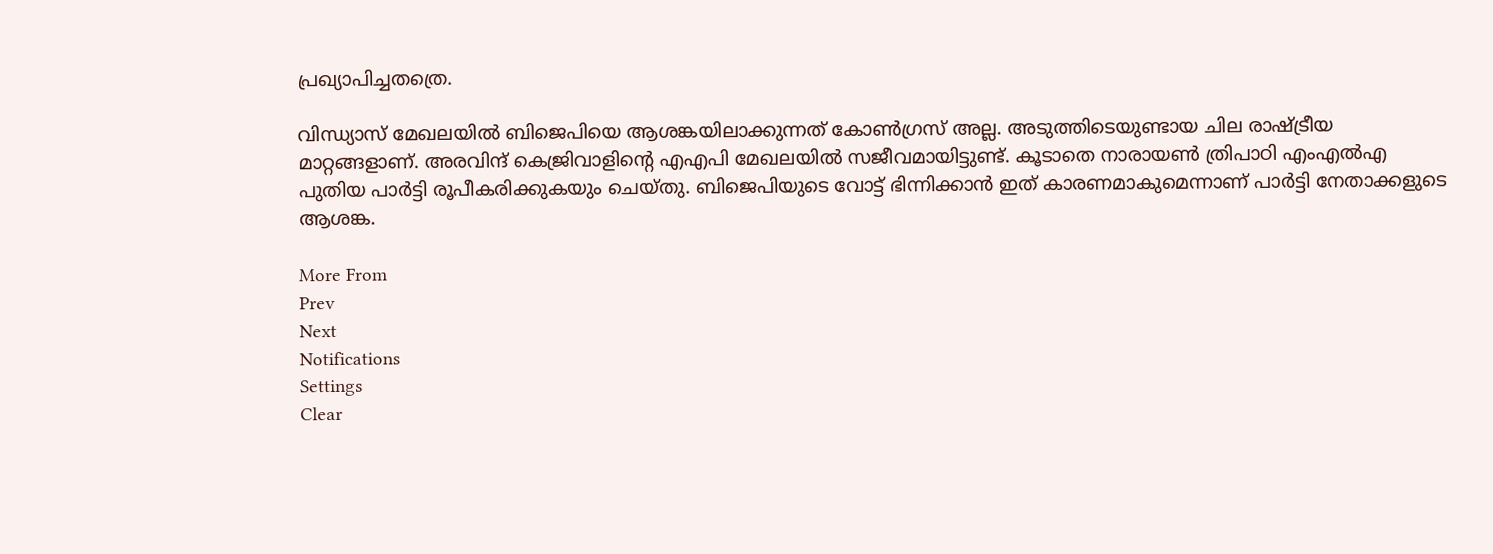പ്രഖ്യാപിച്ചതത്രെ.

വിന്ധ്യാസ് മേഖലയില്‍ ബിജെപിയെ ആശങ്കയിലാക്കുന്നത് കോണ്‍ഗ്രസ് അല്ല. അടുത്തിടെയുണ്ടായ ചില രാഷ്ട്രീയ മാറ്റങ്ങളാണ്. അരവിന്ദ് കെജ്രിവാളിന്റെ എഎപി മേഖലയില്‍ സജീവമായിട്ടുണ്ട്. കൂടാതെ നാരായണ്‍ ത്രിപാഠി എംഎല്‍എ പുതിയ പാര്‍ട്ടി രൂപീകരിക്കുകയും ചെയ്തു. ബിജെപിയുടെ വോട്ട് ഭിന്നിക്കാന്‍ ഇത് കാരണമാകുമെന്നാണ് പാര്‍ട്ടി നേതാക്കളുടെ ആശങ്ക.

More From
Prev
Next
Notifications
Settings
Clear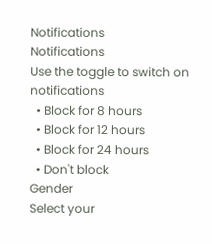Notifications
Notifications
Use the toggle to switch on notifications
  • Block for 8 hours
  • Block for 12 hours
  • Block for 24 hours
  • Don't block
Gender
Select your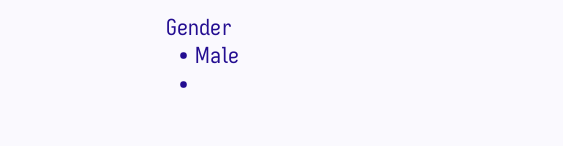Gender
  • Male
  •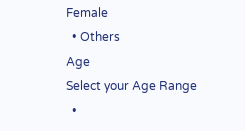Female
  • Others
Age
Select your Age Range
  •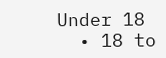Under 18
  • 18 to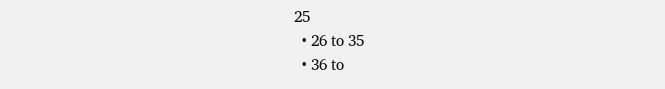25
  • 26 to 35
  • 36 to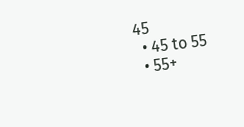45
  • 45 to 55
  • 55+